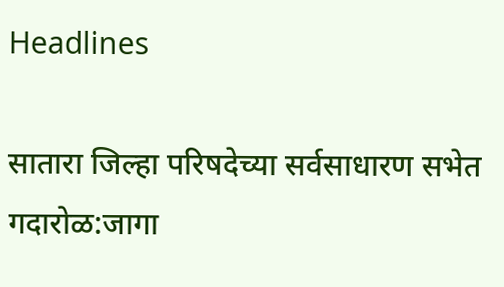Headlines

सातारा जिल्हा परिषदेच्या सर्वसाधारण सभेत गदारोळ:जागा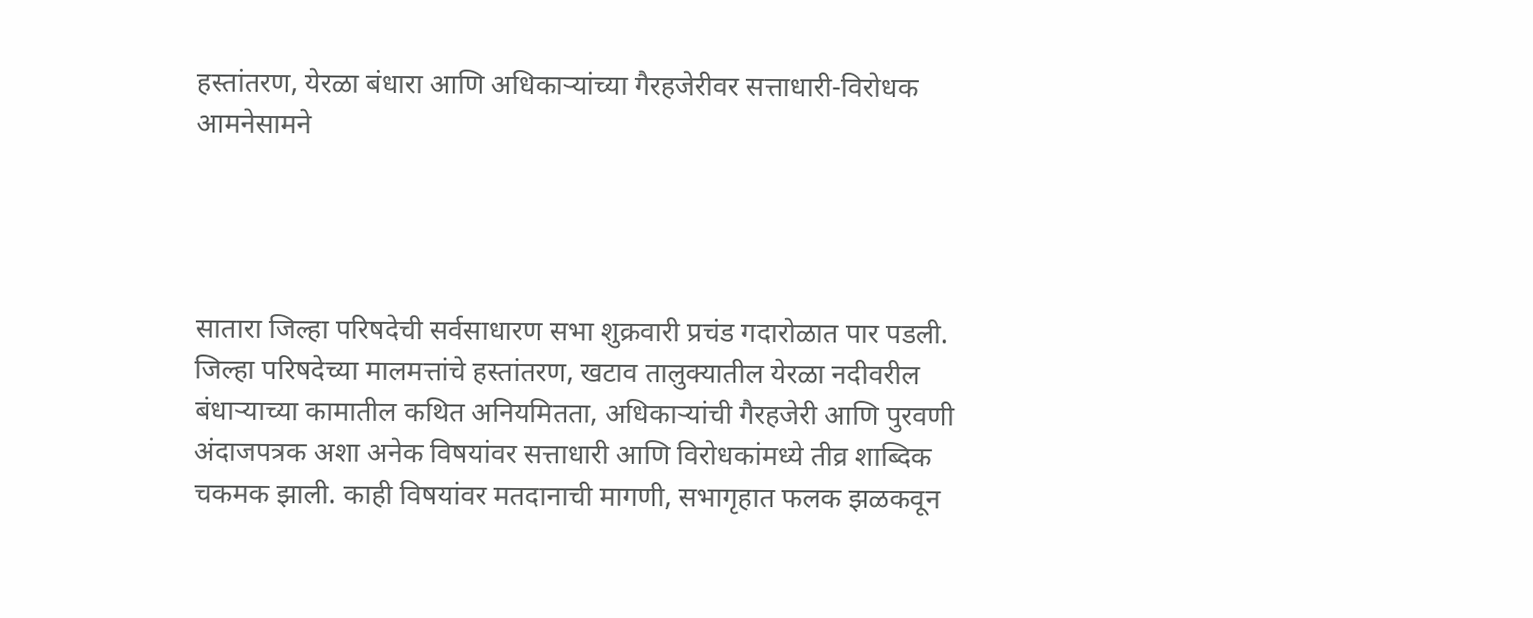हस्तांतरण, येरळा बंधारा आणि अधिकाऱ्यांच्या गैरहजेरीवर सत्ताधारी-विरोधक आमनेसामने




सातारा जिल्हा परिषदेची सर्वसाधारण सभा शुक्रवारी प्रचंड गदारोळात पार पडली. जिल्हा परिषदेच्या मालमत्तांचे हस्तांतरण, खटाव तालुक्यातील येरळा नदीवरील बंधाऱ्याच्या कामातील कथित अनियमितता, अधिकाऱ्यांची गैरहजेरी आणि पुरवणी अंदाजपत्रक अशा अनेक विषयांवर सत्ताधारी आणि विरोधकांमध्ये तीव्र शाब्दिक चकमक झाली. काही विषयांवर मतदानाची मागणी, सभागृहात फलक झळकवून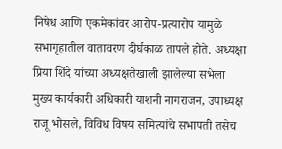निषेध आणि एकमेकांवर आरोप-प्रत्यारोप यामुळे सभागृहातील वातावरण दीर्घकाळ तापले होते. अध्यक्षा प्रिया शिंदे यांच्या अध्यक्षतेखाली झालेल्या सभेला मुख्य कार्यकारी अधिकारी याशनी नागराजन, उपाध्यक्ष राजू भोसले, विविध विषय समित्यांचे सभापती तसेच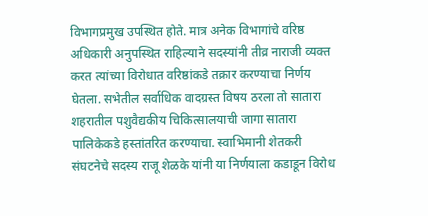विभागप्रमुख उपस्थित होते. मात्र अनेक विभागांचे वरिष्ठ अधिकारी अनुपस्थित राहिल्याने सदस्यांनी तीव्र नाराजी व्यक्त करत त्यांच्या विरोधात वरिष्ठांकडे तक्रार करण्याचा निर्णय घेतला. सभेतील सर्वाधिक वादग्रस्त विषय ठरला तो सातारा शहरातील पशुवैद्यकीय चिकित्सालयाची जागा सातारा पालिकेकडे हस्तांतरित करण्याचा. स्वाभिमानी शेतकरी संघटनेचे सदस्य राजू शेळके यांनी या निर्णयाला कडाडून विरोध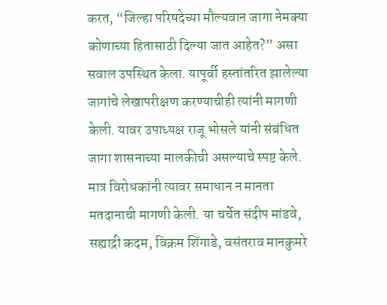करत, “जिल्हा परिषदेच्या मौल्यवान जागा नेमक्या कोणाच्या हितासाठी दिल्या जात आहेत?” असा सवाल उपस्थित केला. यापूर्वी हस्तांतरित झालेल्या जागांचे लेखापरीक्षण करण्याचीही त्यांनी मागणी केली. यावर उपाध्यक्ष राजू भोसले यांनी संबंधित जागा शासनाच्या मालकीची असल्याचे स्पष्ट केले. मात्र विरोधकांनी त्यावर समाधान न मानता मतदानाची मागणी केली. या चर्चेत संदीप मांडवे, सह्याद्री कदम, विक्रम शिंगाडे, वसंतराव मानकुमरे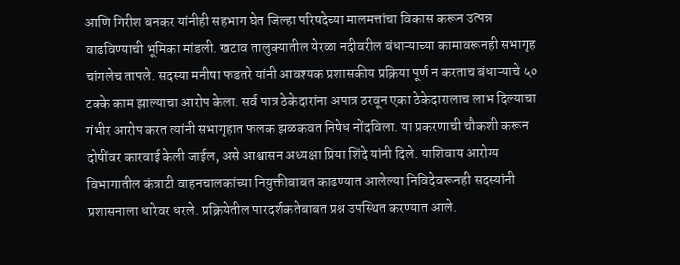आणि गिरीश बनकर यांनीही सहभाग घेत जिल्हा परिषदेच्या मालमत्तांचा विकास करून उत्पन्न वाढविण्याची भूमिका मांडली. खटाव तालुक्यातील येरळा नदीवरील बंधाऱ्याच्या कामावरूनही सभागृह चांगलेच तापले. सदस्या मनीषा फडतरे यांनी आवश्यक प्रशासकीय प्रक्रिया पूर्ण न करताच बंधाऱ्याचे ५० टक्के काम झाल्याचा आरोप केला. सर्व पात्र ठेकेदारांना अपात्र ठरवून एका ठेकेदारालाच लाभ दिल्याचा गंभीर आरोप करत त्यांनी सभागृहात फलक झळकवत निषेध नोंदविला. या प्रकरणाची चौकशी करून दोषींवर कारवाई केली जाईल, असे आश्वासन अध्यक्षा प्रिया शिंदे यांनी दिले. याशिवाय आरोग्य विभागातील कंत्राटी वाहनचालकांच्या नियुक्तीबाबत काढण्यात आलेल्या निविदेवरूनही सदस्यांनी प्रशासनाला धारेवर धरले. प्रक्रियेतील पारदर्शकतेबाबत प्रश्न उपस्थित करण्यात आले.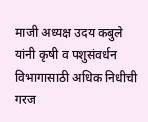माजी अध्यक्ष उदय कबुले यांनी कृषी व पशुसंवर्धन विभागासाठी अधिक निधीची गरज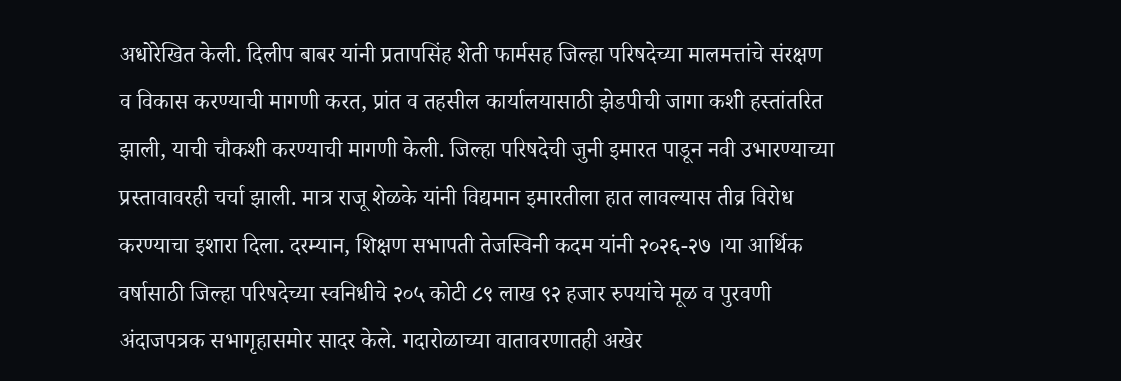अधोरेखित केली. दिलीप बाबर यांनी प्रतापसिंह शेती फार्मसह जिल्हा परिषदेच्या मालमत्तांचे संरक्षण व विकास करण्याची मागणी करत, प्रांत व तहसील कार्यालयासाठी झेडपीची जागा कशी हस्तांतरित झाली, याची चौकशी करण्याची मागणी केली. जिल्हा परिषदेची जुनी इमारत पाडून नवी उभारण्याच्या प्रस्तावावरही चर्चा झाली. मात्र राजू शेळके यांनी विद्यमान इमारतीला हात लावल्यास तीव्र विरोध करण्याचा इशारा दिला. दरम्यान, शिक्षण सभापती तेजस्विनी कदम यांनी २०२६-२७ ।या आर्थिक वर्षासाठी जिल्हा परिषदेच्या स्वनिधीचे २०५ कोटी ८९ लाख ९२ हजार रुपयांचे मूळ व पुरवणी अंदाजपत्रक सभागृहासमोर सादर केले. गदारोळाच्या वातावरणातही अखेर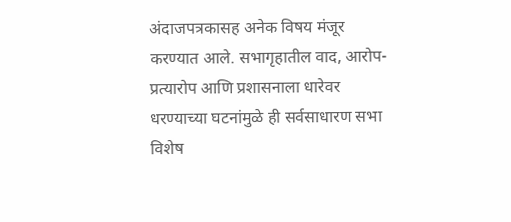अंदाजपत्रकासह अनेक विषय मंजूर करण्यात आले. सभागृहातील वाद, आरोप-प्रत्यारोप आणि प्रशासनाला धारेवर धरण्याच्या घटनांमुळे ही सर्वसाधारण सभा विशेष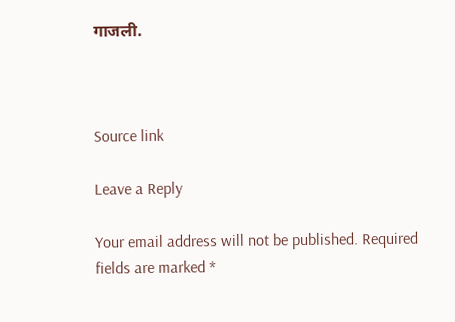गाजली.



Source link

Leave a Reply

Your email address will not be published. Required fields are marked *